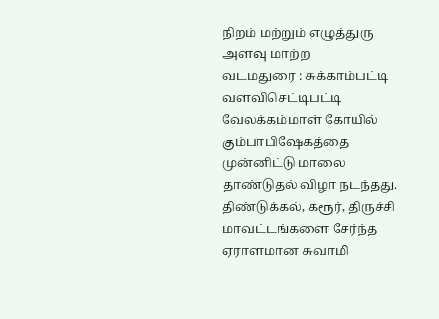நிறம் மற்றும் எழுத்துரு அளவு மாற்ற
வடமதுரை : சுக்காம்பட்டி வளவிசெட்டிபட்டி வேலக்கம்மாள் கோயில் கும்பாபிஷேகத்தை முன்னிட்டு மாலை தாண்டுதல் விழா நடந்தது.
திண்டுக்கல், கரூர், திருச்சி மாவட்டங்களை சேர்ந்த ஏராளமான சுவாமி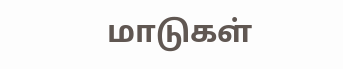மாடுகள்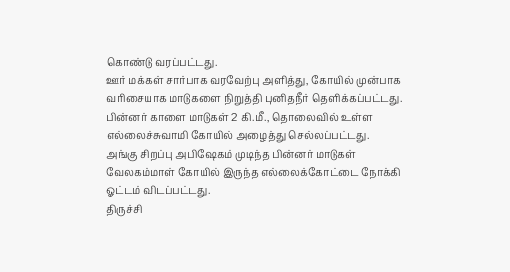கொண்டு வரப்பட்டது.
ஊர் மக்கள் சார்பாக வரவேற்பு அளித்து, கோயில் முன்பாக வரிசையாக மாடுகளை நிறுத்தி புனிதநீர் தெளிக்கப்பட்டது. பின்னர் காளை மாடுகள் 2 கி.மீ., தொலைவில் உள்ள எல்லைச்சுவாமி கோயில் அழைத்து செல்லப்பட்டது.
அங்கு சிறப்பு அபிஷேகம் முடிந்த பின்னர் மாடுகள் வேலகம்மாள் கோயில் இருந்த எல்லைக்கோட்டை நோக்கி ஓட்டம் விடப்பட்டது.
திருச்சி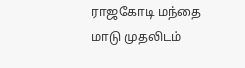ராஜகோடி மந்தை மாடு முதலிடம்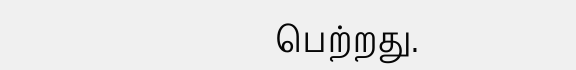பெற்றது.